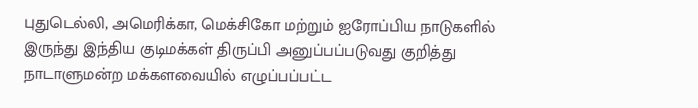புதுடெல்லி, அமெரிக்கா, மெக்சிகோ மற்றும் ஐரோப்பிய நாடுகளில் இருந்து இந்திய குடிமக்கள் திருப்பி அனுப்பப்படுவது குறித்து நாடாளுமன்ற மக்களவையில் எழுப்பப்பட்ட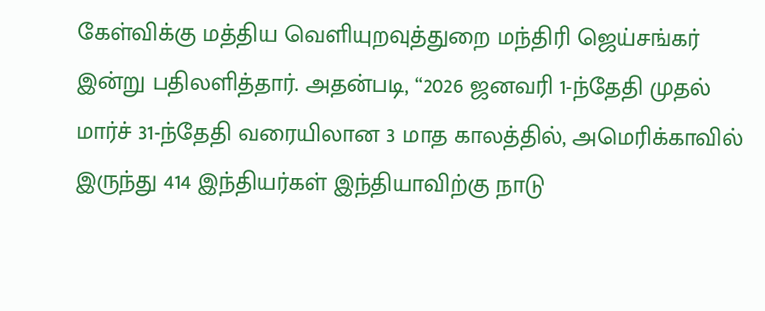கேள்விக்கு மத்திய வெளியுறவுத்துறை மந்திரி ஜெய்சங்கர் இன்று பதிலளித்தார். அதன்படி, “2026 ஜனவரி 1-ந்தேதி முதல் மார்ச் 31-ந்தேதி வரையிலான 3 மாத காலத்தில், அமெரிக்காவில் இருந்து 414 இந்தியர்கள் இந்தியாவிற்கு நாடு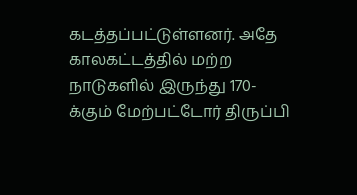கடத்தப்பட்டுள்ளனர். அதே காலகட்டத்தில் மற்ற நாடுகளில் இருந்து 170-க்கும் மேற்பட்டோர் திருப்பி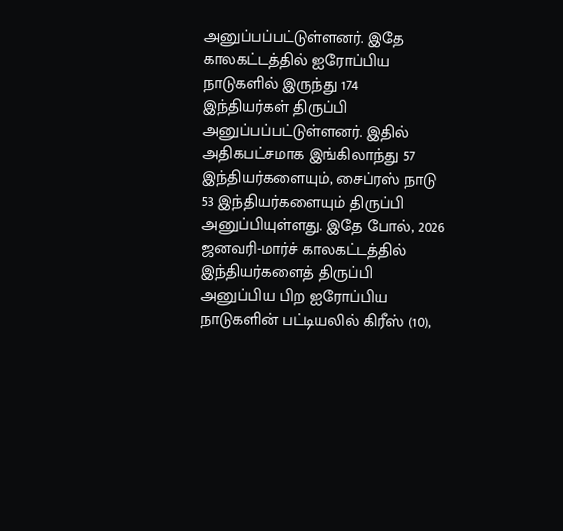அனுப்பப்பட்டுள்ளனர். இதே காலகட்டத்தில் ஐரோப்பிய நாடுகளில் இருந்து 174 இந்தியர்கள் திருப்பி அனுப்பப்பட்டுள்ளனர். இதில் அதிகபட்சமாக இங்கிலாந்து 57 இந்தியர்களையும், சைப்ரஸ் நாடு 53 இந்தியர்களையும் திருப்பி அனுப்பியுள்ளது. இதே போல், 2026 ஜனவரி-மார்ச் காலகட்டத்தில் இந்தியர்களைத் திருப்பி அனுப்பிய பிற ஐரோப்பிய நாடுகளின் பட்டியலில் கிரீஸ் (10),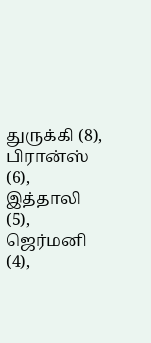துருக்கி (8), பிரான்ஸ் (6), இத்தாலி (5), ஜெர்மனி (4),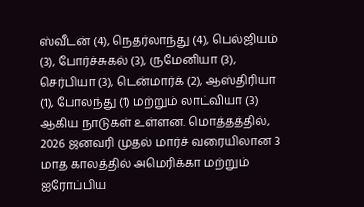ஸ்வீடன் (4), நெதர்லாந்து (4), பெல்ஜியம் (3), போர்ச்சுகல் (3), ருமேனியா (3), செர்பியா (3), டென்மார்க் (2), ஆஸ்திரியா (1), போலந்து (1) மற்றும் லாட்வியா (3) ஆகிய நாடுகள் உள்ளன. மொத்தத்தில், 2026 ஜனவரி முதல் மார்ச் வரையிலான 3 மாத காலத்தில் அமெரிக்கா மற்றும் ஐரோப்பிய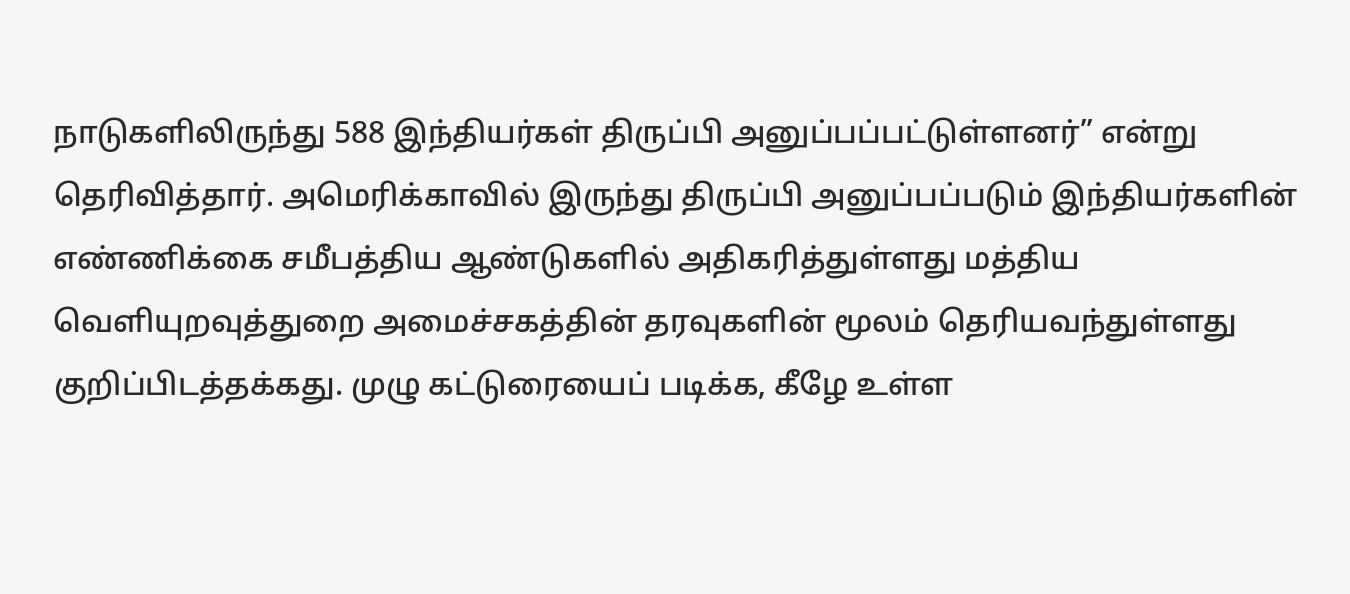நாடுகளிலிருந்து 588 இந்தியர்கள் திருப்பி அனுப்பப்பட்டுள்ளனர்” என்று தெரிவித்தார். அமெரிக்காவில் இருந்து திருப்பி அனுப்பப்படும் இந்தியர்களின் எண்ணிக்கை சமீபத்திய ஆண்டுகளில் அதிகரித்துள்ளது மத்திய வெளியுறவுத்துறை அமைச்சகத்தின் தரவுகளின் மூலம் தெரியவந்துள்ளது குறிப்பிடத்தக்கது. முழு கட்டுரையைப் படிக்க, கீழே உள்ள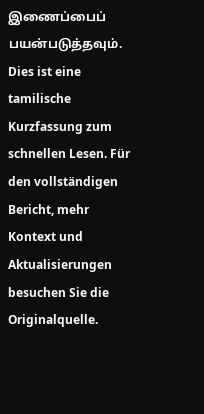இணைப்பைப் பயன்படுத்தவும்.
Dies ist eine tamilische Kurzfassung zum schnellen Lesen. Für den vollständigen Bericht, mehr Kontext und Aktualisierungen besuchen Sie die Originalquelle.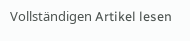Vollständigen Artikel lesen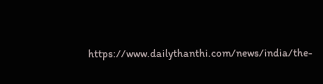https://www.dailythanthi.com/news/india/the-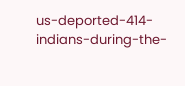us-deported-414-indians-during-the-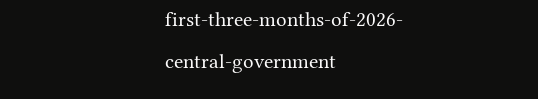first-three-months-of-2026-central-government